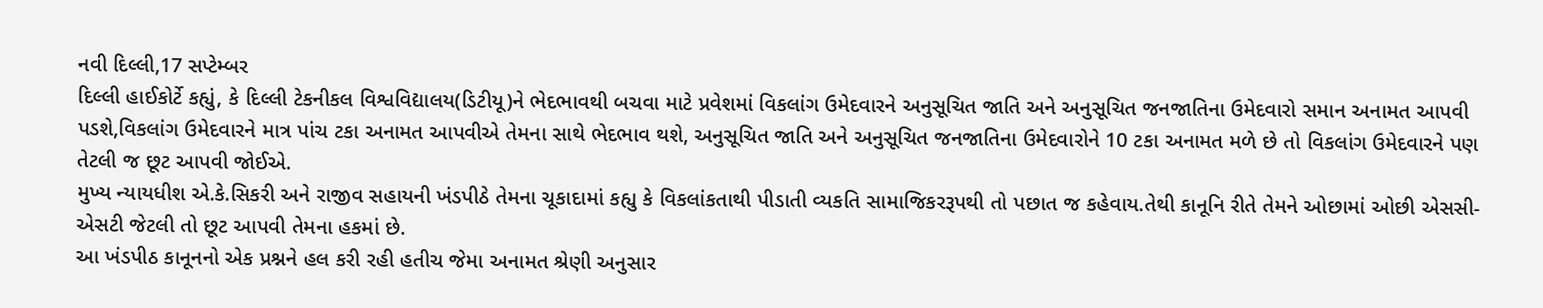નવી દિલ્લી,17 સપ્ટેમ્બર
દિલ્લી હાઈકોર્ટે કહ્યું, કે દિલ્લી ટેકનીકલ વિશ્વવિદ્યાલય(ડિટીયૂ)ને ભેદભાવથી બચવા માટે પ્રવેશમાં વિકલાંગ ઉમેદવારને અનુસૂચિત જાતિ અને અનુસૂચિત જનજાતિના ઉમેદવારો સમાન અનામત આપવી પડશે,વિકલાંગ ઉમેદવારને માત્ર પાંચ ટકા અનામત આપવીએ તેમના સાથે ભેદભાવ થશે, અનુસૂચિત જાતિ અને અનુસૂચિત જનજાતિના ઉમેદવારોને 10 ટકા અનામત મળે છે તો વિકલાંગ ઉમેદવારને પણ તેટલી જ છૂટ આપવી જોઈએ.
મુખ્ય ન્યાયધીશ એ.કે.સિકરી અને રાજીવ સહાયની ખંડપીઠે તેમના ચૂકાદામાં કહ્યુ કે વિકલાંકતાથી પીડાતી વ્યકતિ સામાજિકરરૂપથી તો પછાત જ કહેવાય.તેથી કાનૂનિ રીતે તેમને ઓછામાં ઓછી એસસી-એસટી જેટલી તો છૂટ આપવી તેમના હકમાં છે.
આ ખંડપીઠ કાનૂનનો એક પ્રશ્નને હલ કરી રહી હતીચ જેમા અનામત શ્રેણી અનુસાર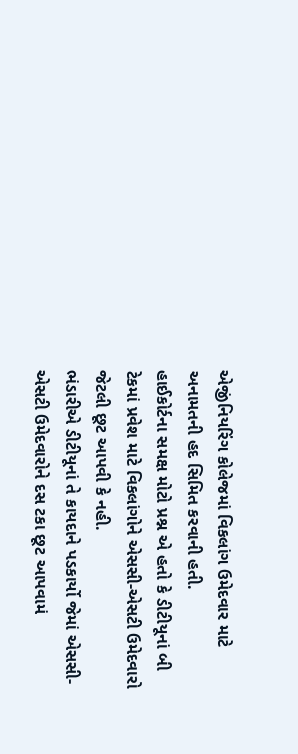એજીંનિયરિંગ કોલેજમાં વિકલાંગ ઉમેદવાર માટે અનામતની હદ સિમિત કરવાની હતી.
હાઈકોર્ટના સમક્ષ મોટો પ્રશ્ન એ હતો કે ડીટીયૂનાં બી ટેકમાં પ્રવેશ માટે વિકલાંગોને એસસી-એસટી ઉમેદવારો જેટલી છૂટ આપવી કે નહી.
ભંડારીએ ડીટીયૂનાં તે કાયદાને પડકાર્યો જેમાં એસસી-એસટી ઉમેદવારોને દસ ટકા છૂટ આપવામં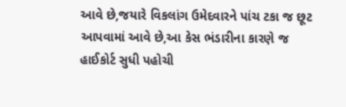આવે છે,જયારે વિકલાંગ ઉમેદવારને પાંચ ટકા જ છૂટ આપવામાં આવે છે,આ કેસ ભંડારીના કારણે જ હાઈકોર્ટ સુધી પહોચી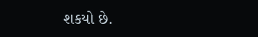શકયો છે.